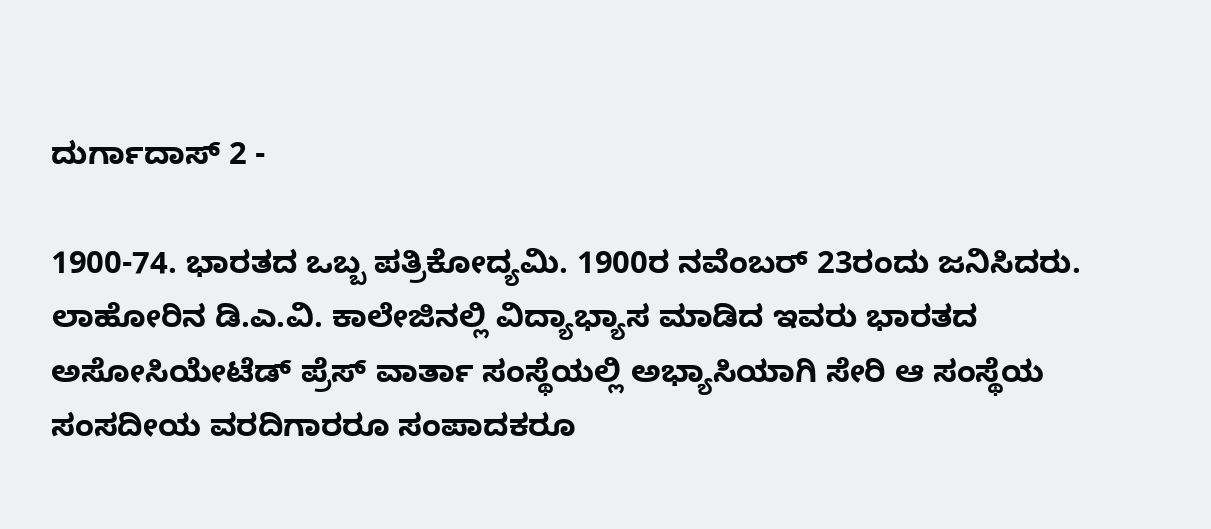ದುರ್ಗಾದಾಸ್ 2 -

1900-74. ಭಾರತದ ಒಬ್ಬ ಪತ್ರಿಕೋದ್ಯಮಿ. 1900ರ ನವೆಂಬರ್ 23ರಂದು ಜನಿಸಿದರು. ಲಾಹೋರಿನ ಡಿ.ಎ.ವಿ. ಕಾಲೇಜಿನಲ್ಲಿ ವಿದ್ಯಾಭ್ಯಾಸ ಮಾಡಿದ ಇವರು ಭಾರತದ ಅಸೋಸಿಯೇಟೆಡ್ ಪ್ರೆಸ್ ವಾರ್ತಾ ಸಂಸ್ಥೆಯಲ್ಲಿ ಅಭ್ಯಾಸಿಯಾಗಿ ಸೇರಿ ಆ ಸಂಸ್ಥೆಯ ಸಂಸದೀಯ ವರದಿಗಾರರೂ ಸಂಪಾದಕರೂ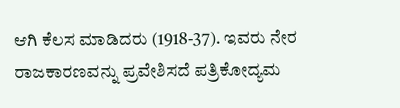ಆಗಿ ಕೆಲಸ ಮಾಡಿದರು (1918-37). ಇವರು ನೇರ ರಾಜಕಾರಣವನ್ನು ಪ್ರವೇಶಿಸದೆ ಪತ್ರಿಕೋದ್ಯಮ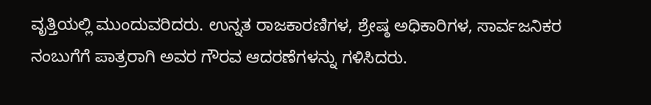ವೃತ್ತಿಯಲ್ಲಿ ಮುಂದುವರಿದರು. ಉನ್ನತ ರಾಜಕಾರಣಿಗಳ, ಶ್ರೇಷ್ಠ ಅಧಿಕಾರಿಗಳ, ಸಾರ್ವಜನಿಕರ ನಂಬುಗೆಗೆ ಪಾತ್ರರಾಗಿ ಅವರ ಗೌರವ ಆದರಣೆಗಳನ್ನು ಗಳಿಸಿದರು.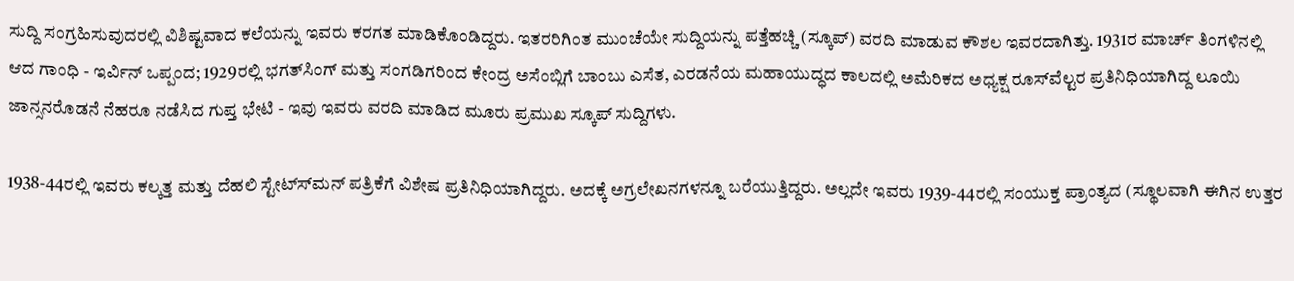ಸುದ್ದಿ ಸಂಗ್ರಹಿಸುವುದರಲ್ಲಿ ವಿಶಿಷ್ಟವಾದ ಕಲೆಯನ್ನು ಇವರು ಕರಗತ ಮಾಡಿಕೊಂಡಿದ್ದರು. ಇತರರಿಗಿಂತ ಮುಂಚೆಯೇ ಸುದ್ದಿಯನ್ನು ಪತ್ತೆಹಚ್ಚಿ (ಸ್ಕೂಪ್) ವರದಿ ಮಾಡುವ ಕೌಶಲ ಇವರದಾಗಿತ್ತು. 1931ರ ಮಾರ್ಚ್ ತಿಂಗಳಿನಲ್ಲಿ ಆದ ಗಾಂಧಿ - ಇರ್ವಿನ್ ಒಪ್ಪಂದ; 1929ರಲ್ಲಿ ಭಗತ್‍ಸಿಂಗ್ ಮತ್ತು ಸಂಗಡಿಗರಿಂದ ಕೇಂದ್ರ ಅಸೆಂಬ್ಲಿಗೆ ಬಾಂಬು ಎಸೆತ, ಎರಡನೆಯ ಮಹಾಯುದ್ಧದ ಕಾಲದಲ್ಲಿ ಅಮೆರಿಕದ ಅಧ್ಯಕ್ಷ ರೂಸ್‍ವೆಲ್ಟರ ಪ್ರತಿನಿಧಿಯಾಗಿದ್ದ ಲೂಯಿ ಜಾನ್ಸನರೊಡನೆ ನೆಹರೂ ನಡೆಸಿದ ಗುಪ್ತ ಭೇಟಿ - ಇವು ಇವರು ವರದಿ ಮಾಡಿದ ಮೂರು ಪ್ರಮುಖ ಸ್ಕೂಪ್ ಸುದ್ದಿಗಳು.

1938-44ರಲ್ಲಿ ಇವರು ಕಲ್ಕತ್ತ ಮತ್ತು ದೆಹಲಿ ಸ್ಟೇಟ್ಸ್‍ಮನ್ ಪತ್ರಿಕೆಗೆ ವಿಶೇಷ ಪ್ರತಿನಿಧಿಯಾಗಿದ್ದರು. ಅದಕ್ಕೆ ಅಗ್ರಲೇಖನಗಳನ್ನೂ ಬರೆಯುತ್ತಿದ್ದರು. ಅಲ್ಲದೇ ಇವರು 1939-44ರಲ್ಲಿ ಸಂಯುಕ್ತ ಪ್ರಾಂತ್ಯದ (ಸ್ಥೂಲವಾಗಿ ಈಗಿನ ಉತ್ತರ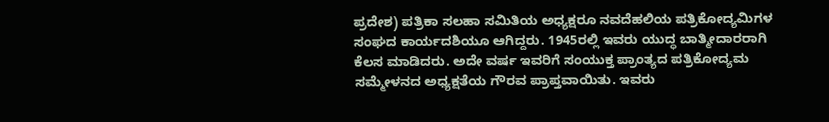ಪ್ರದೇಶ) ಪತ್ರಿಕಾ ಸಲಹಾ ಸಮಿತಿಯ ಅಧ್ಯಕ್ಷರೂ ನವದೆಹಲಿಯ ಪತ್ರಿಕೋದ್ಯಮಿಗಳ ಸಂಘದ ಕಾರ್ಯದಶಿಯೂ ಆಗಿದ್ದರು. 1945ರಲ್ಲಿ ಇವರು ಯುದ್ಧ ಬಾತ್ಮೀದಾರರಾಗಿ ಕೆಲಸ ಮಾಡಿದರು. ಅದೇ ವರ್ಷ ಇವರಿಗೆ ಸಂಯುಕ್ತ ಪ್ರಾಂತ್ಯದ ಪತ್ರಿಕೋದ್ಯಮ ಸಮ್ಮೇಳನದ ಅಧ್ಯಕ್ಷತೆಯ ಗೌರವ ಪ್ರಾಪ್ತವಾಯಿತು. ಇವರು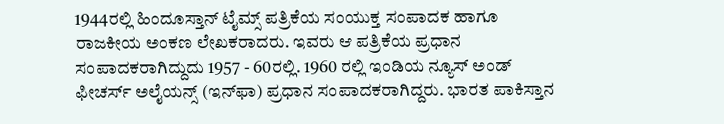1944ರಲ್ಲಿ ಹಿಂದೂಸ್ತಾನ್ ಟೈಮ್ಸ್ ಪತ್ರಿಕೆಯ ಸಂಯುಕ್ತ ಸಂಪಾದಕ ಹಾಗೂ ರಾಜಕೀಯ ಅಂಕಣ ಲೇಖಕರಾದರು. ಇವರು ಆ ಪತ್ರಿಕೆಯ ಪ್ರಧಾನ ಸಂಪಾದಕರಾಗಿದ್ದುದು 1957 - 60ರಲ್ಲಿ. 1960 ರಲ್ಲಿ ಇಂಡಿಯ ನ್ಯೂಸ್ ಅಂಡ್ ಫೀಚರ್ಸ್ ಅಲೈಯನ್ಸ್ (ಇನ್‍ಫಾ) ಪ್ರಧಾನ ಸಂಪಾದಕರಾಗಿದ್ದರು. ಭಾರತ ಪಾಕಿಸ್ತಾನ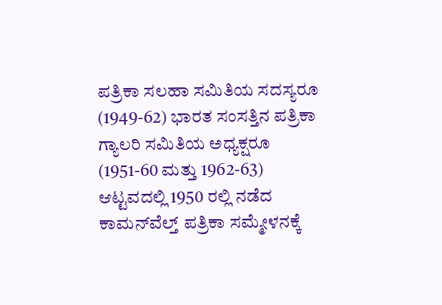ಪತ್ರಿಕಾ ಸಲಹಾ ಸಮಿತಿಯ ಸದಸ್ಯರೂ (1949-62) ಭಾರತ ಸಂಸತ್ತಿನ ಪತ್ರಿಕಾ ಗ್ಯಾಲರಿ ಸಮಿತಿಯ ಅಧ್ಯಕ್ಷರೂ (1951-60 ಮತ್ತು 1962-63) ಆಟ್ಟವದಲ್ಲಿ 1950 ರಲ್ಲಿ ನಡೆದ ಕಾಮನ್‍ವೆಲ್ತ್ ಪತ್ರಿಕಾ ಸಮ್ಮೇಳನಕ್ಕೆ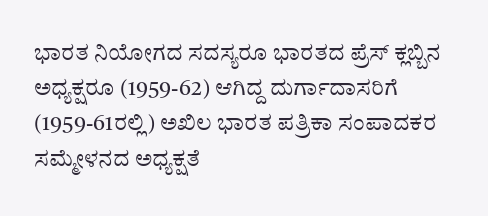ಭಾರತ ನಿಯೋಗದ ಸದಸ್ಯರೂ ಭಾರತದ ಪ್ರೆಸ್ ಕ್ಲಬ್ಬಿನ ಅಧ್ಯಕ್ಷರೂ (1959-62) ಆಗಿದ್ದ ದುರ್ಗಾದಾಸರಿಗೆ (1959-61ರಲ್ಲಿ) ಅಖಿಲ ಭಾರತ ಪತ್ರಿಕಾ ಸಂಪಾದಕರ ಸಮ್ಮೇಳನದ ಅಧ್ಯಕ್ಷತೆ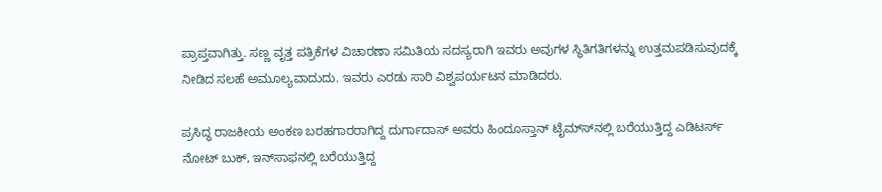ಪ್ರಾಪ್ತವಾಗಿತ್ತು. ಸಣ್ಣ ವೃತ್ತ ಪತ್ರಿಕೆಗಳ ವಿಚಾರಣಾ ಸಮಿತಿಯ ಸದಸ್ಯರಾಗಿ ಇವರು ಅವುಗಳ ಸ್ಥಿತಿಗತಿಗಳನ್ನು ಉತ್ತಮಪಡಿಸುವುದಕ್ಕೆ ನೀಡಿದ ಸಲಹೆ ಅಮೂಲ್ಯವಾದುದು. ಇವರು ಎರಡು ಸಾರಿ ವಿಶ್ವಪರ್ಯಟನ ಮಾಡಿದರು.

ಪ್ರಸಿದ್ಧ ರಾಜಕೀಯ ಅಂಕಣ ಬರಹಗಾರರಾಗಿದ್ದ ದುರ್ಗಾದಾಸ್ ಅವರು ಹಿಂದೂಸ್ತಾನ್ ಟೈಮ್ಸ್‍ನಲ್ಲಿ ಬರೆಯುತ್ತಿದ್ದ ಎಡಿಟರ್ಸ್ ನೋಟ್ ಬುಕ್, ಇನ್‍ಸಾಫನಲ್ಲಿ ಬರೆಯುತ್ತಿದ್ದ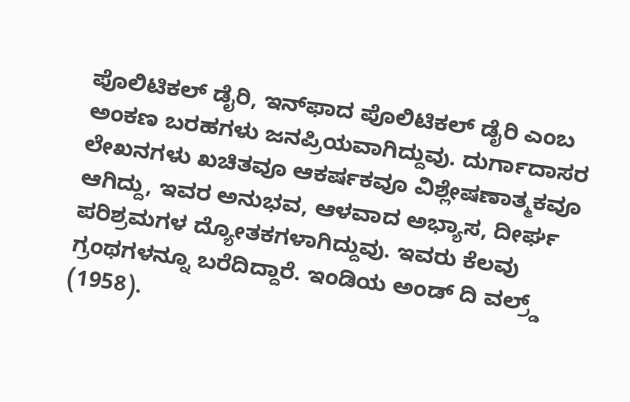ಪೊಲಿಟಿಕಲ್ ಡೈರಿ, ಇನ್‍ಫಾದ ಪೊಲಿಟಿಕಲ್ ಡೈರಿ ಎಂಬ ಅಂಕಣ ಬರಹಗಳು ಜನಪ್ರಿಯವಾಗಿದ್ದುವು. ದುರ್ಗಾದಾಸರ ಲೇಖನಗಳು ಖಚಿತವೂ ಆಕರ್ಷಕವೂ ವಿಶ್ಲೇಷಣಾತ್ಮಕವೂ ಆಗಿದ್ದು, ಇವರ ಅನುಭವ, ಆಳವಾದ ಅಭ್ಯಾಸ, ದೀರ್ಘ ಪರಿಶ್ರಮಗಳ ದ್ಯೋತಕಗಳಾಗಿದ್ದುವು. ಇವರು ಕೆಲವು ಗ್ರಂಥಗಳನ್ನೂ ಬರೆದಿದ್ದಾರೆ. ಇಂಡಿಯ ಅಂಡ್ ದಿ ವಲ್ರ್ಡ್ (1958).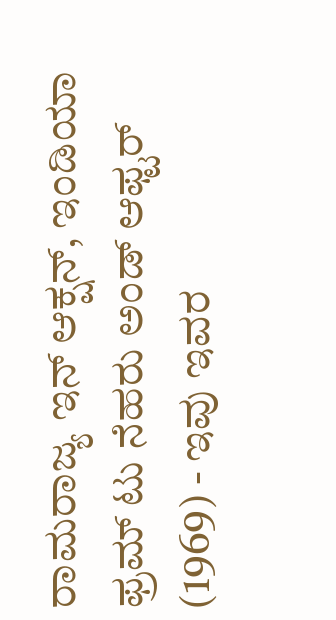ರಾಮರಾಜ್ಯ ಇನ್ ಆಕ್ಷನ್, ಇಂಡಿಯಾ ಫ್ರಮ್ ಟು ನೆಹರು ಅಂಡ್ ಆಫ್ಟರ್ (1969) - ಇವು ಇವರ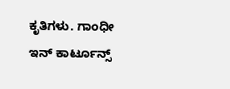ಕೃತಿಗಳು. ಗಾಂಧೀ ಇನ್ ಕಾರ್ಟೂನ್ಸ್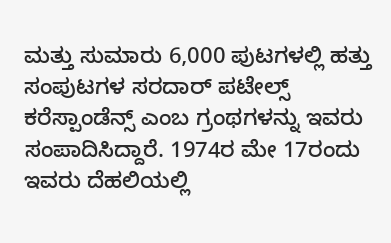ಮತ್ತು ಸುಮಾರು 6,000 ಪುಟಗಳಲ್ಲಿ ಹತ್ತು ಸಂಪುಟಗಳ ಸರದಾರ್ ಪಟೇಲ್ಸ್ ಕರೆಸ್ಪಾಂಡೆನ್ಸ್ ಎಂಬ ಗ್ರಂಥಗಳನ್ನು ಇವರು ಸಂಪಾದಿಸಿದ್ದಾರೆ. 1974ರ ಮೇ 17ರಂದು ಇವರು ದೆಹಲಿಯಲ್ಲಿ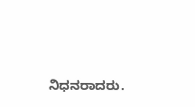ನಿಧನರಾದರು.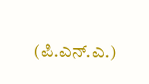(ಪಿ.ಎನ್.ಎ.)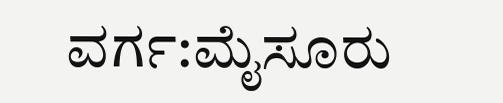ವರ್ಗ:ಮೈಸೂರು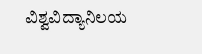ವಿಶ್ವವಿದ್ಯಾನಿಲಯ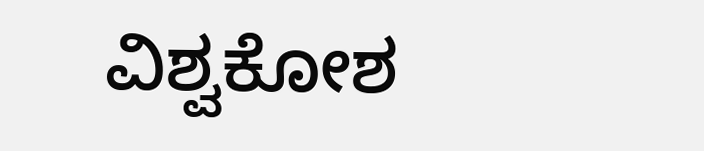ವಿಶ್ವಕೋಶ